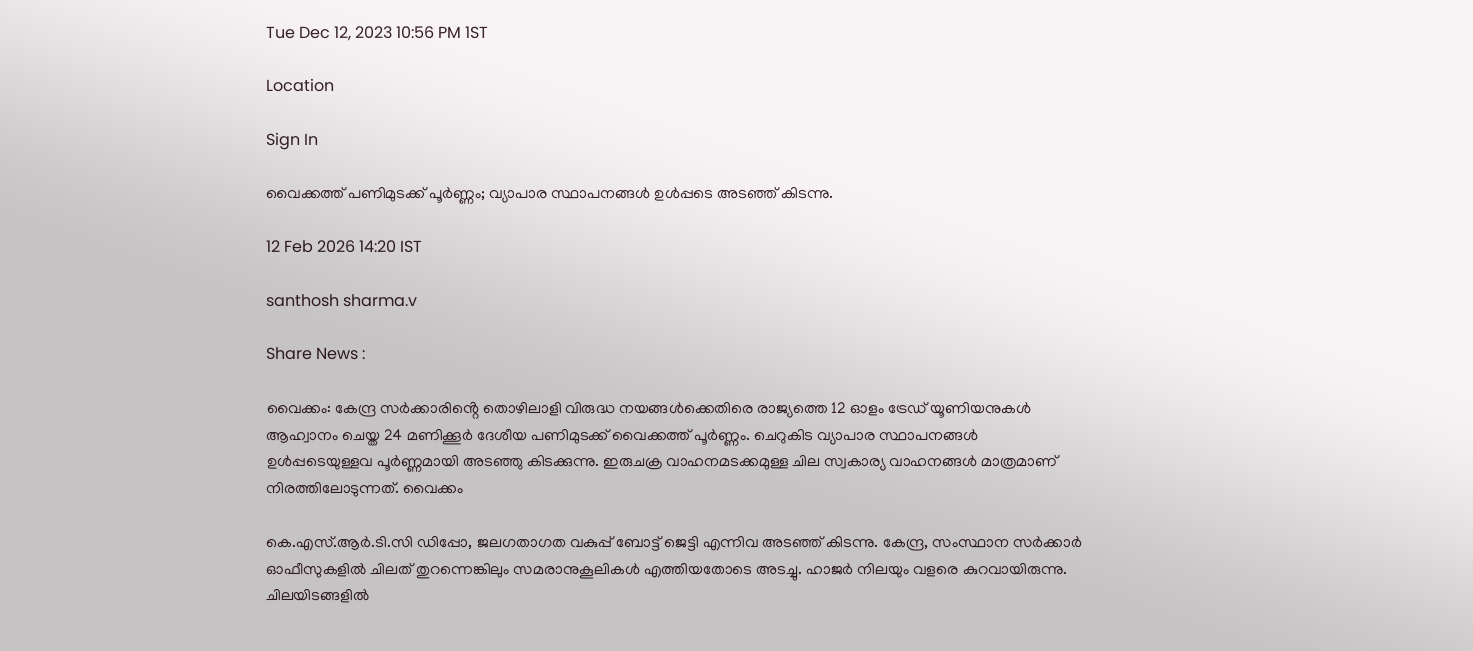Tue Dec 12, 2023 10:56 PM 1ST

Location

Sign In

വൈക്കത്ത് പണിമുടക്ക് പൂർണ്ണം; വ്യാപാര സ്ഥാപനങ്ങൾ ഉൾപ്പടെ അടഞ്ഞ് കിടന്നു.

12 Feb 2026 14:20 IST

santhosh sharma.v

Share News :

വൈക്കം: കേന്ദ്ര സർക്കാരിൻ്റെ തൊഴിലാളി വിരുദ്ധ നയങ്ങൾക്കെതിരെ രാജ്യത്തെ 12 ഓളം ട്രേഡ് യൂണിയനുകൾ ആഹ്വാനം ചെയ്ത 24 മണിക്കൂർ ദേശീയ പണിമുടക്ക് വൈക്കത്ത് പൂർണ്ണം. ചെറുകിട വ്യാപാര സ്ഥാപനങ്ങൾ ഉൾപ്പടെയുള്ളവ പൂർണ്ണമായി അടഞ്ഞു കിടക്കുന്നു. ഇരുചക്ര വാഹനമടക്കമുള്ള ചില സ്വകാര്യ വാഹനങ്ങൾ മാത്രമാണ് നിരത്തിലോടുന്നത്. വൈക്കം

കെ.എസ്.ആർ.ടി.സി ഡിപ്പോ, ജലഗതാഗത വകുപ്പ് ബോട്ട് ജെട്ടി എന്നിവ അടഞ്ഞ് കിടന്നു. കേന്ദ്ര, സംസ്ഥാന സർക്കാർ ഓഫീസുകളിൽ ചിലത് തുറന്നെങ്കിലും സമരാനുകൂലികൾ എത്തിയതോടെ അടച്ചു. ഹാജർ നിലയും വളരെ കുറവായിരുന്നു. ചിലയിടങ്ങളിൽ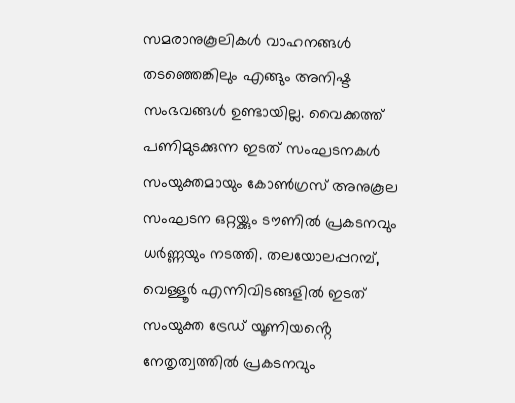സമരാനുകൂലികൾ വാഹനങ്ങൾ തടഞ്ഞെങ്കിലും എങ്ങും അനിഷ്ട സംഭവങ്ങൾ ഉണ്ടായില്ല. വൈക്കത്ത് പണിമുടക്കുന്ന ഇടത് സംഘടനകൾ സംയുക്തമായും കോൺഗ്രസ് അനുകൂല സംഘടന ഒറ്റയ്ക്കും ടൗണിൽ പ്രകടനവും ധർണ്ണയും നടത്തി. തലയോലപ്പറമ്പ്, വെള്ളൂർ എന്നിവിടങ്ങളിൽ ഇടത് സംയുക്ത ട്രേഡ് യൂണിയൻ്റെ നേതൃത്വത്തിൽ പ്രകടനവും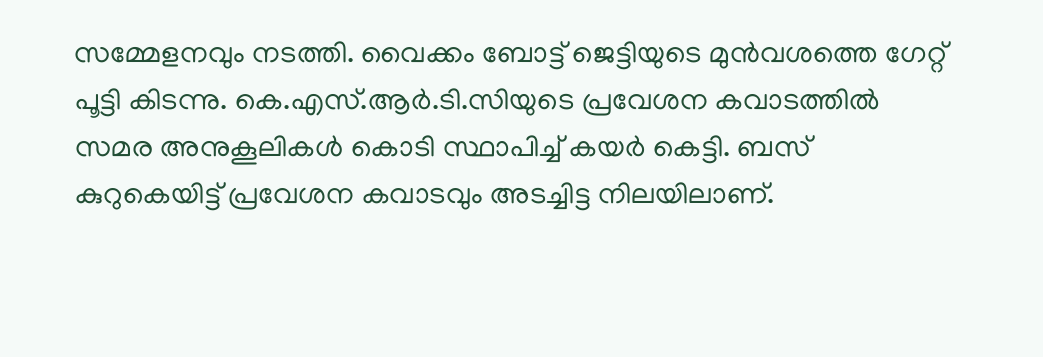സമ്മേളനവും നടത്തി. വൈക്കം ബോട്ട് ജെട്ടിയുടെ മുൻവശത്തെ ഗേറ്റ് പൂട്ടി കിടന്നു. കെ.എസ്.ആർ.ടി.സിയുടെ പ്രവേശന കവാടത്തിൽ സമര അനുകൂലികൾ കൊടി സ്ഥാപിച്ച് കയർ കെട്ടി. ബസ് കുറുകെയിട്ട് പ്രവേശന കവാടവും അടച്ചിട്ട നിലയിലാണ്.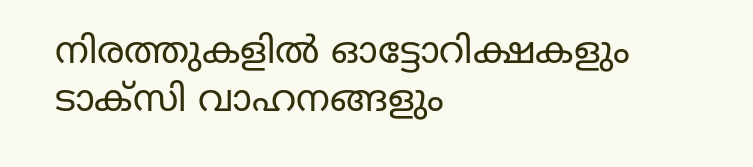നിരത്തുകളിൽ ഓട്ടോറിക്ഷകളും ടാക്സി വാഹനങ്ങളും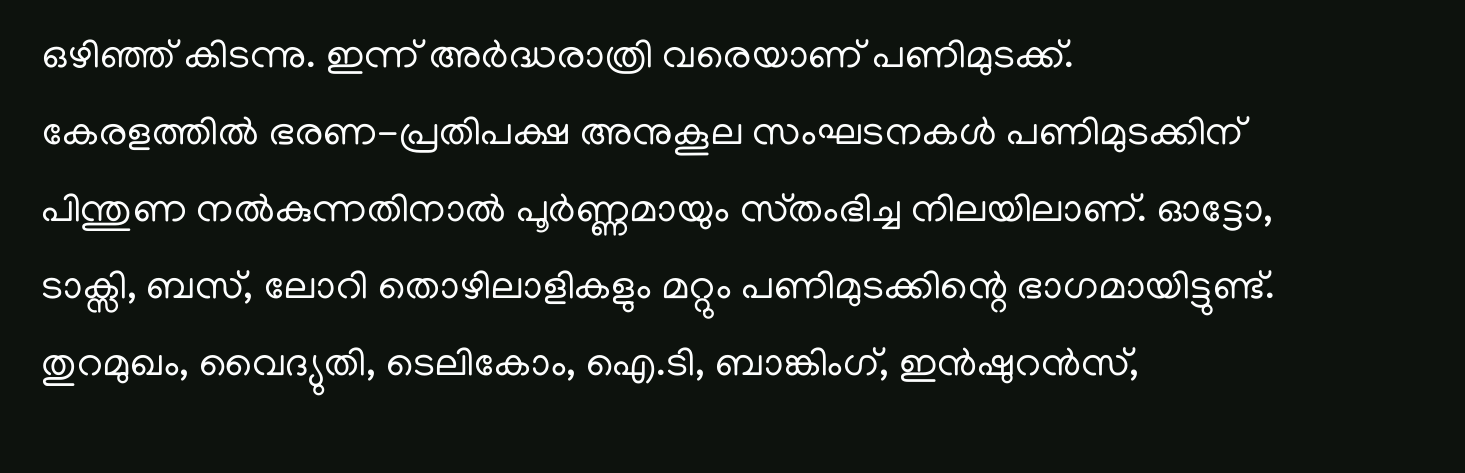ഒഴിഞ്ഞ് കിടന്നു. ഇന്ന് അർദ്ധരാത്രി വരെയാണ് പണിമുടക്ക്. കേരളത്തിൽ ഭരണ-പ്രതിപക്ഷ അനുകൂല സംഘടനകൾ പണിമുടക്കിന് പിന്തുണ നൽകുന്നതിനാൽ പൂർണ്ണമായും സ്‌തംഭിച്ച നിലയിലാണ്. ഓട്ടോ, ടാക്സി, ബസ്, ലോറി തൊഴിലാളികളും മറ്റും പണിമുടക്കിന്റെ ഭാഗമായിട്ടുണ്ട്. തുറമുഖം, വൈദ്യുതി, ടെലികോം, ഐ.ടി, ബാങ്കിംഗ്, ഇൻഷുറൻസ്,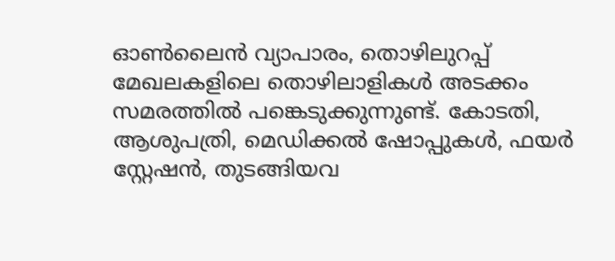ഓൺലൈൻ വ്യാപാരം, തൊഴിലുറപ്പ് മേഖലകളിലെ തൊഴിലാളികൾ അടക്കം സമരത്തിൽ പങ്കെടുക്കുന്നുണ്ട്. കോടതി, ആശുപത്രി, മെഡിക്കൽ ഷോപ്പുകൾ, ഫയർ സ്റ്റേഷൻ, തുടങ്ങിയവ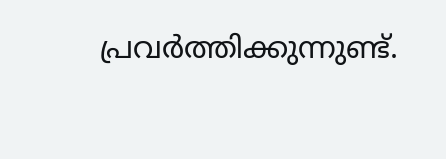പ്രവർത്തിക്കുന്നുണ്ട്.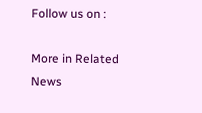Follow us on :

More in Related News